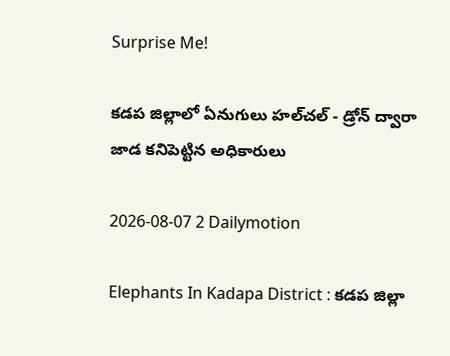Surprise Me!

కడప జిల్లాలో ఏనుగులు హల్‌చల్‌ - డ్రోన్ ద్వారా జాడ కనిపెట్టిన అధికారులు

2026-08-07 2 Dailymotion

Elephants In Kadapa District : కడప జిల్లా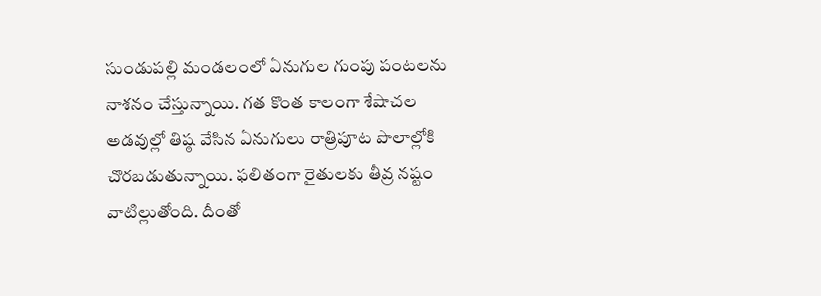సుండుపల్లి మండలంలో ఏనుగుల గుంపు పంటలను నాశనం చేస్తున్నాయి. గత కొంత కాలంగా శేషాచల అడవుల్లో తిష్ఠ వేసిన ఏనుగులు రాత్రిపూట పొలాల్లోకి చొరబడుతున్నాయి. ఫలితంగా రైతులకు తీవ్ర నష్టం వాటిల్లుతోంది. దీంతో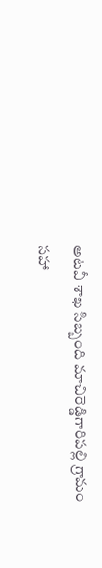అటవీ శాఖ సిబ్బంది మాచిరెడ్డిగారిపల్లి గ్రామం సహా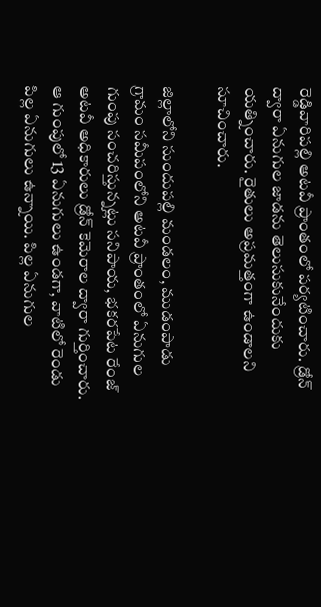రెడ్డివారిపల్లి అటవీ ప్రాంతంలో పర్యటించారు. డ్రోన్ ద్వారా ఏనుగుల జాడను తెలుసుకునేందుకు యత్నించారు. రైతులు అప్రమత్తంగా ఉండాలని సూచించారు.

జిల్లాలోని సుందుపల్లి మండలం, ముడంపాడు గ్రామం సమీపంలోని అటవీ ప్రాంతంలో ఏనుగుల గుంపు సంచరిస్తున్నట్లు సనిపాయ, భకరపేట రేంజ్ అటవీ అధికారులు డ్రోన్ కెమెరాల ద్వారా గుర్తించారు. ఆ గుంపులో 13 ఏనుగులు ఉండగా, వాటిలో రెండు పిల్ల ఏనుగులు ఉన్నాయి. పిల్ల ఏనుగుల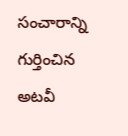సంచారాన్ని గుర్తించిన అటవీ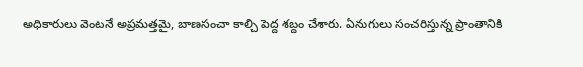అధికారులు వెంటనే అప్రమత్తమై, బాణసంచా కాల్చి పెద్ద శబ్దం చేశారు. ఏనుగులు సంచరిస్తున్న ప్రాంతానికి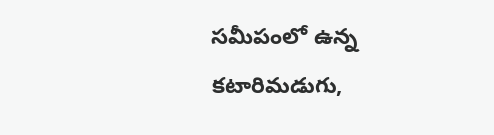సమీపంలో ఉన్న కటారిమడుగు,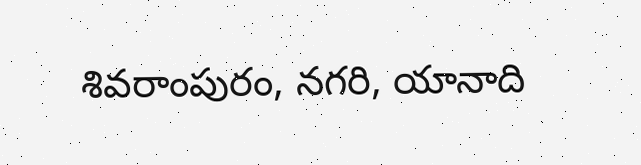శివరాంపురం, నగరి, యానాది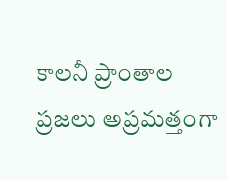కాలనీ ప్రాంతాల ప్రజలు అప్రమత్తంగా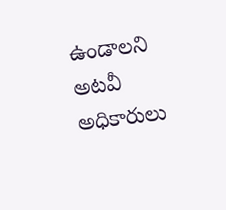ఉండాలని అటవీ అధికారులు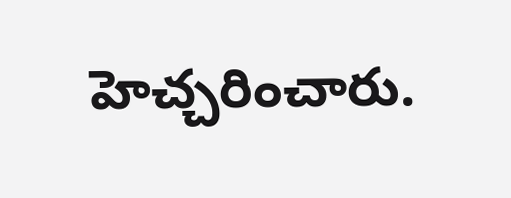హెచ్చరించారు.